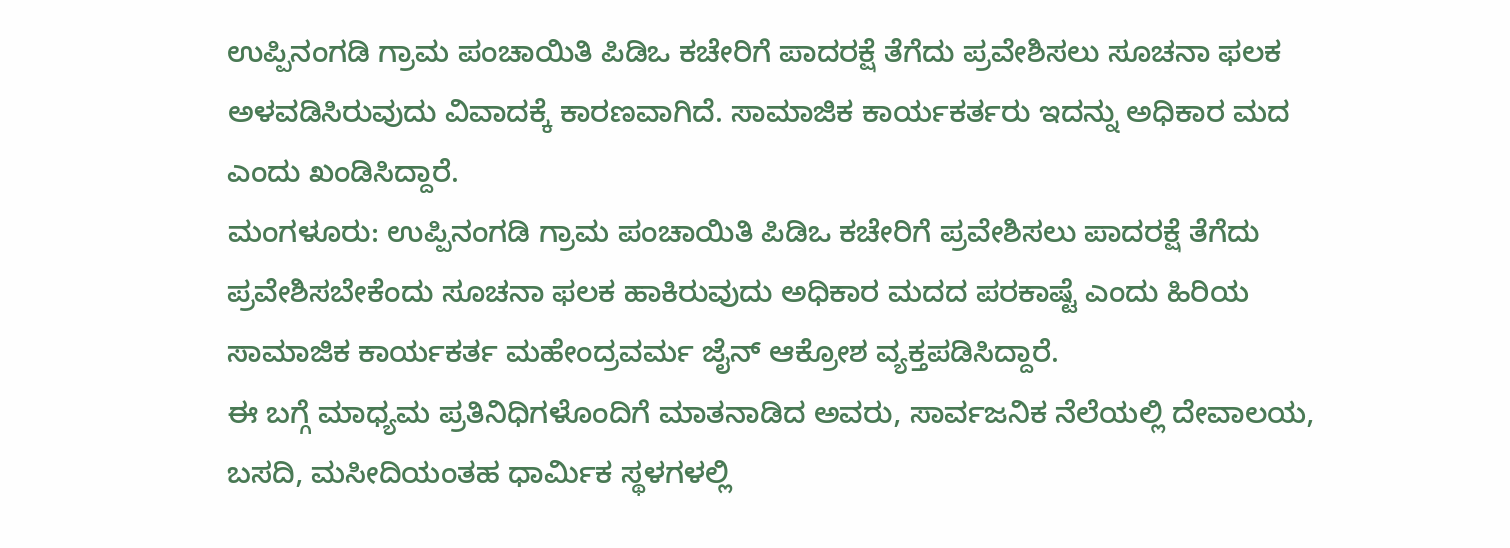ಉಪ್ಪಿನಂಗಡಿ ಗ್ರಾಮ ಪಂಚಾಯಿತಿ ಪಿಡಿಒ ಕಚೇರಿಗೆ ಪಾದರಕ್ಷೆ ತೆಗೆದು ಪ್ರವೇಶಿಸಲು ಸೂಚನಾ ಫಲಕ ಅಳವಡಿಸಿರುವುದು ವಿವಾದಕ್ಕೆ ಕಾರಣವಾಗಿದೆ. ಸಾಮಾಜಿಕ ಕಾರ್ಯಕರ್ತರು ಇದನ್ನು ಅಧಿಕಾರ ಮದ ಎಂದು ಖಂಡಿಸಿದ್ದಾರೆ.
ಮಂಗಳೂರು: ಉಪ್ಪಿನಂಗಡಿ ಗ್ರಾಮ ಪಂಚಾಯಿತಿ ಪಿಡಿಒ ಕಚೇರಿಗೆ ಪ್ರವೇಶಿಸಲು ಪಾದರಕ್ಷೆ ತೆಗೆದು ಪ್ರವೇಶಿಸಬೇಕೆಂದು ಸೂಚನಾ ಫಲಕ ಹಾಕಿರುವುದು ಅಧಿಕಾರ ಮದದ ಪರಕಾಷ್ಟೆ ಎಂದು ಹಿರಿಯ ಸಾಮಾಜಿಕ ಕಾರ್ಯಕರ್ತ ಮಹೇಂದ್ರವರ್ಮ ಜೈನ್ ಆಕ್ರೋಶ ವ್ಯಕ್ತಪಡಿಸಿದ್ದಾರೆ.
ಈ ಬಗ್ಗೆ ಮಾಧ್ಯಮ ಪ್ರತಿನಿಧಿಗಳೊಂದಿಗೆ ಮಾತನಾಡಿದ ಅವರು, ಸಾರ್ವಜನಿಕ ನೆಲೆಯಲ್ಲಿ ದೇವಾಲಯ, ಬಸದಿ, ಮಸೀದಿಯಂತಹ ಧಾರ್ಮಿಕ ಸ್ಥಳಗಳಲ್ಲಿ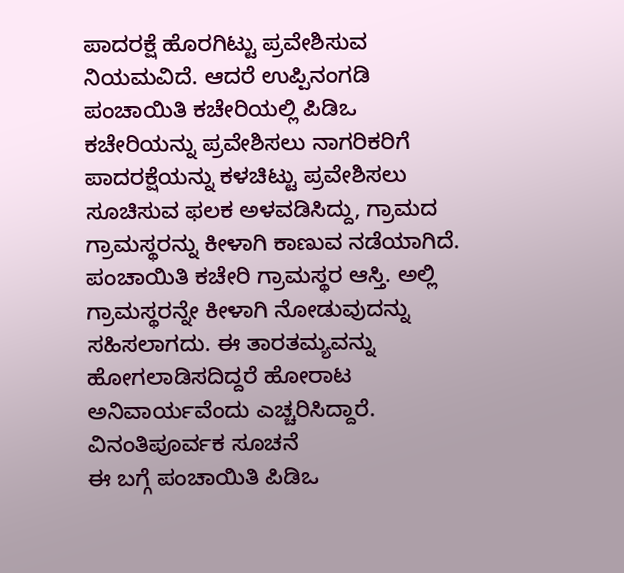ಪಾದರಕ್ಷೆ ಹೊರಗಿಟ್ಟು ಪ್ರವೇಶಿಸುವ ನಿಯಮವಿದೆ. ಆದರೆ ಉಪ್ಪಿನಂಗಡಿ ಪಂಚಾಯಿತಿ ಕಚೇರಿಯಲ್ಲಿ ಪಿಡಿಒ ಕಚೇರಿಯನ್ನು ಪ್ರವೇಶಿಸಲು ನಾಗರಿಕರಿಗೆ ಪಾದರಕ್ಷೆಯನ್ನು ಕಳಚಿಟ್ಟು ಪ್ರವೇಶಿಸಲು ಸೂಚಿಸುವ ಫಲಕ ಅಳವಡಿಸಿದ್ದು, ಗ್ರಾಮದ ಗ್ರಾಮಸ್ಥರನ್ನು ಕೀಳಾಗಿ ಕಾಣುವ ನಡೆಯಾಗಿದೆ. ಪಂಚಾಯಿತಿ ಕಚೇರಿ ಗ್ರಾಮಸ್ಥರ ಆಸ್ತಿ. ಅಲ್ಲಿ ಗ್ರಾಮಸ್ಥರನ್ನೇ ಕೀಳಾಗಿ ನೋಡುವುದನ್ನು ಸಹಿಸಲಾಗದು. ಈ ತಾರತಮ್ಯವನ್ನು ಹೋಗಲಾಡಿಸದಿದ್ದರೆ ಹೋರಾಟ ಅನಿವಾರ್ಯವೆಂದು ಎಚ್ಚರಿಸಿದ್ದಾರೆ.
ವಿನಂತಿಪೂರ್ವಕ ಸೂಚನೆ
ಈ ಬಗ್ಗೆ ಪಂಚಾಯಿತಿ ಪಿಡಿಒ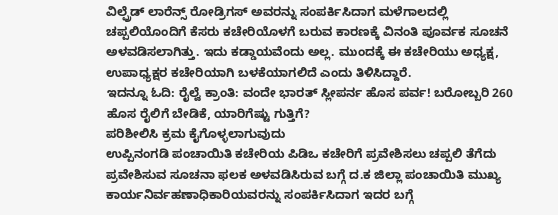ವಿಲ್ಫ್ರೆಡ್ ಲಾರೆನ್ಸ್ ರೋಡ್ರಿಗಸ್ ಅವರನ್ನು ಸಂಪರ್ಕಿಸಿದಾಗ ಮಳೆಗಾಲದಲ್ಲಿ ಚಪ್ಪಲಿಯೊಂದಿಗೆ ಕೆಸರು ಕಚೇರಿಯೊಳಗೆ ಬರುವ ಕಾರಣಕ್ಕೆ ವಿನಂತಿ ಪೂರ್ವಕ ಸೂಚನೆ ಅಳವಡಿಸಲಾಗಿತ್ತು. ಇದು ಕಡ್ಡಾಯವೆಂದು ಅಲ್ಲ. ಮುಂದಕ್ಕೆ ಈ ಕಚೇರಿಯು ಅಧ್ಯಕ್ಷ, ಉಪಾಧ್ಯಕ್ಷರ ಕಚೇರಿಯಾಗಿ ಬಳಕೆಯಾಗಲಿದೆ ಎಂದು ತಿಳಿಸಿದ್ದಾರೆ.
ಇದನ್ನೂ ಓದಿ: ರೈಲ್ವೆ ಕ್ರಾಂತಿ: ವಂದೇ ಭಾರತ್ ಸ್ಲೀಪರ್ನ ಹೊಸ ಪರ್ವ! ಬರೋಬ್ಬರಿ 260 ಹೊಸ ರೈಲಿಗೆ ಬೇಡಿಕೆ, ಯಾರಿಗೆಷ್ಟು ಗುತ್ತಿಗೆ?
ಪರಿಶೀಲಿಸಿ ಕ್ರಮ ಕೈಗೊಳ್ಳಲಾಗುವುದು
ಉಪ್ಪಿನಂಗಡಿ ಪಂಚಾಯಿತಿ ಕಚೇರಿಯ ಪಿಡಿಒ ಕಚೇರಿಗೆ ಪ್ರವೇಶಿಸಲು ಚಪ್ಪಲಿ ತೆಗೆದು ಪ್ರವೇಶಿಸುವ ಸೂಚನಾ ಫಲಕ ಅಳವಡಿಸಿರುವ ಬಗ್ಗೆ ದ.ಕ ಜಿಲ್ಲಾ ಪಂಚಾಯಿತಿ ಮುಖ್ಯ ಕಾರ್ಯನಿರ್ವಹಣಾಧಿಕಾರಿಯವರನ್ನು ಸಂಪರ್ಕಿಸಿದಾಗ ಇದರ ಬಗ್ಗೆ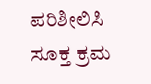ಪರಿಶೀಲಿಸಿ ಸೂಕ್ತ ಕ್ರಮ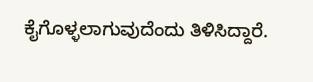ಕೈಗೊಳ್ಳಲಾಗುವುದೆಂದು ತಿಳಿಸಿದ್ದಾರೆ.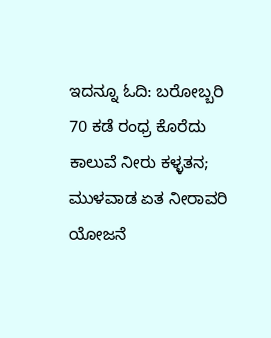ಇದನ್ನೂ ಓದಿ: ಬರೋಬ್ಬರಿ 70 ಕಡೆ ರಂಧ್ರ ಕೊರೆದು ಕಾಲುವೆ ನೀರು ಕಳ್ಳತನ; ಮುಳವಾಡ ಏತ ನೀರಾವರಿ ಯೋಜನೆ